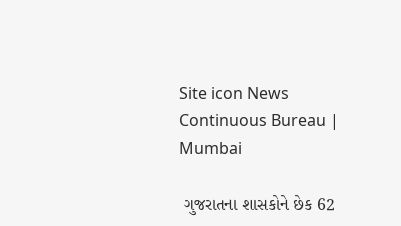Site icon News Continuous Bureau | Mumbai

 ગુજરાતના શાસકોને છેક 62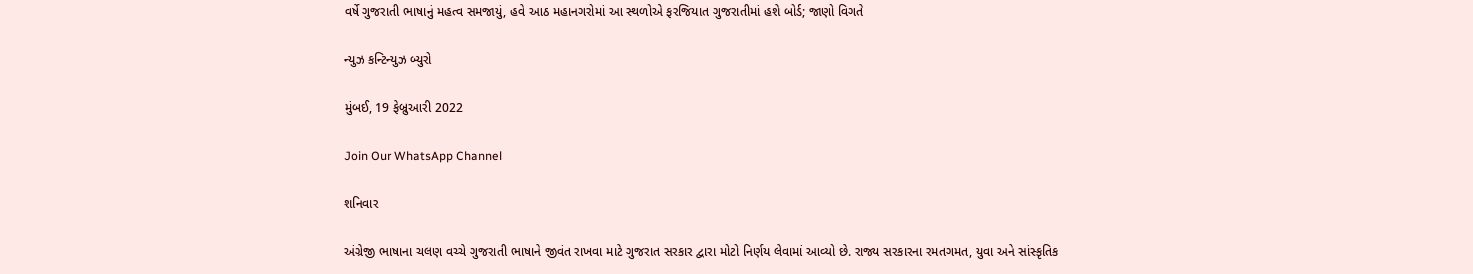વર્ષે ગુજરાતી ભાષાનું મહત્વ સમજાયું, હવે આઠ મહાનગરોમાં આ સ્થળોએ ફરજિયાત ગુજરાતીમાં હશે બોર્ડ; જાણો વિગતે

ન્યુઝ કન્ટિન્યુઝ બ્યુરો

મુંબઈ, 19 ફેબ્રુઆરી 2022

Join Our WhatsApp Channel

શનિવાર

અંગ્રેજી ભાષાના ચલણ વચ્ચે ગુજરાતી ભાષાને જીવંત રાખવા માટે ગુજરાત સરકાર દ્વારા મોટો નિર્ણય લેવામાં આવ્યો છે. રાજ્ય સરકારના રમતગમત, યુવા અને સાંસ્કૃતિક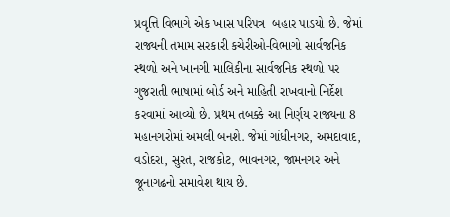પ્રવૃત્તિ વિભાગે એક ખાસ પરિપત્ર  બહાર પાડયો છે. જેમાં રાજ્યની તમામ સરકારી કચેરીઓ-વિભાગો સાર્વજનિક સ્થળો અને ખાનગી માલિકીના સાર્વજનિક સ્થળો પર ગુજરાતી ભાષામાં બોર્ડ અને માહિતી રાખવાનો નિર્દેશ કરવામાં આવ્યો છે. પ્રથમ તબક્કે આ નિર્ણય રાજ્યના 8 મહાનગરોમાં અમલી બનશે. જેમાં ગાંધીનગર, અમદાવાદ, વડોદરા, સુરત, રાજકોટ, ભાવનગર, જામનગર અને જૂનાગઢનો સમાવેશ થાય છે.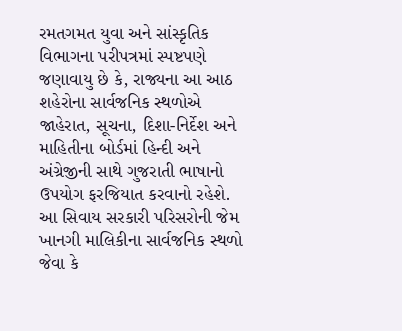રમતગમત યુવા અને સાંસ્કૃતિક વિભાગના પરીપત્રમાં સ્પષ્ટપણે જણાવાયુ છે કે, રાજ્યના આ આઠ શહેરોના સાર્વજનિક સ્થળોએ જાહેરાત, સૂચના, દિશા-નિર્દેશ અને માહિતીના બોર્ડમાં હિન્દી અને અંગ્રેજીની સાથે ગુજરાતી ભાષાનો ઉપયોગ ફરજિયાત કરવાનો રહેશે. આ સિવાય સરકારી પરિસરોની જેમ ખાનગી માલિકીના સાર્વજનિક સ્થળો જેવા કે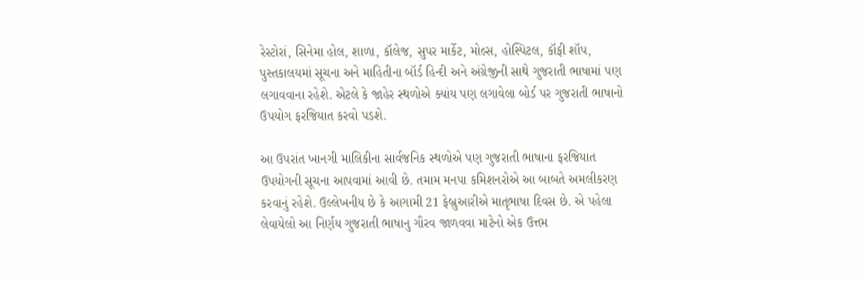રેસ્ટોરાં, સિનેમા હોલ, શાળા, કૉલેજ, સુપર માર્કેટ, મોલ્સ, હોસ્પિટલ, કૉફી શૉપ, પુસ્તકાલયમાં સૂચના અને માહિતીના બૉર્ડ હિન્દી અને અંગ્રેજીની સાથે ગુજરાતી ભાષામાં પણ લગાવવાના રહેશે. એટલે કે જાહેર સ્થળોએ ક્યાંય પણ લગાવેલા બોર્ડ પર ગુજરાતી ભાષાનો ઉપયોગ ફરજિયાત કરવો પડશે.

આ ઉપરાંત ખાનગી માલિકીના સાર્વજનિક સ્થળોએ પણ ગુજરાતી ભાષાના ફરજિયાત ઉપયોગની સૂચના આપવામાં આવી છે. તમામ મનપા કમિશનરોએ આ બાબતે અમલીકરણ કરવાનું રહેશે. ઉલ્લેખનીય છે કે આગામી 21 ફેબ્રુઆરીએ માતૃભાષા દિવસ છે. એ પહેલા લેવાયેલો આ નિર્ણય ગુજરાતી ભાષાનુ ગૌરવ જાળવવા માટેનો એક ઉત્તમ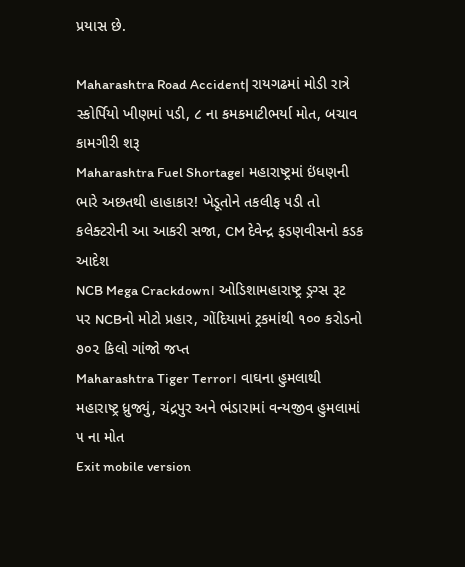પ્રયાસ છે.

Maharashtra Road Accident| રાયગઢમાં મોડી રાત્રે સ્કોર્પિયો ખીણમાં પડી, ૮ ના કમકમાટીભર્યા મોત, બચાવ કામગીરી શરૂ
Maharashtra Fuel Shortage। મહારાષ્ટ્રમાં ઇંધણની ભારે અછતથી હાહાકાર! ખેડૂતોને તકલીફ પડી તો કલેક્ટરોની આ આકરી સજા, CM દેવેન્દ્ર ફડણવીસનો કડક આદેશ
NCB Mega Crackdown। ઓડિશામહારાષ્ટ્ર ડ્રગ્સ રૂટ પર NCBનો મોટો પ્રહાર, ગોંદિયામાં ટ્રકમાંથી ૧૦૦ કરોડનો ૭૦૨ કિલો ગાંજો જપ્ત
Maharashtra Tiger Terror। વાઘના હુમલાથી મહારાષ્ટ્ર ધ્રુજ્યું, ચંદ્રપુર અને ભંડારામાં વન્યજીવ હુમલામાં ૫ ના મોત
Exit mobile version